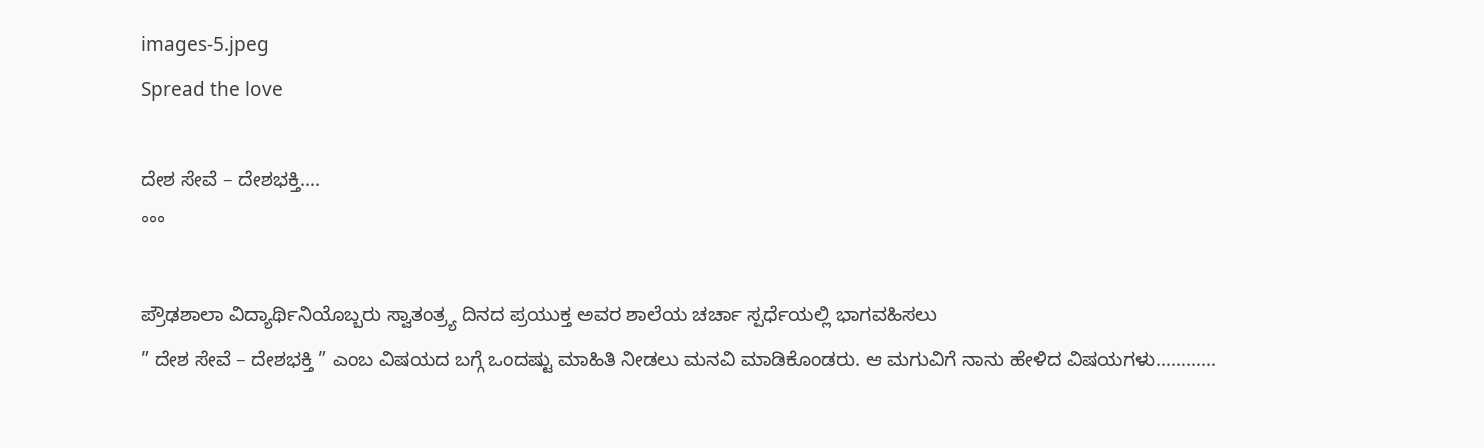images-5.jpeg
Spread the love

ದೇಶ ಸೇವೆ – ದೇಶಭಕ್ತಿ….
°°°

ಪ್ರೌಢಶಾಲಾ ವಿದ್ಯಾರ್ಥಿನಿಯೊಬ್ಬರು ಸ್ವಾತಂತ್ರ್ಯ ದಿನದ ಪ್ರಯುಕ್ತ ಅವರ ಶಾಲೆಯ ಚರ್ಚಾ ಸ್ಪರ್ಧೆಯಲ್ಲಿ ಭಾಗವಹಿಸಲು
” ದೇಶ ಸೇವೆ – ದೇಶಭಕ್ತಿ ” ಎಂಬ ವಿಷಯದ ಬಗ್ಗೆ ಒಂದಷ್ಟು ಮಾಹಿತಿ ನೀಡಲು ಮನವಿ ಮಾಡಿಕೊಂಡರು. ಆ ಮಗುವಿಗೆ ನಾನು ಹೇಳಿದ ವಿಷಯಗಳು…………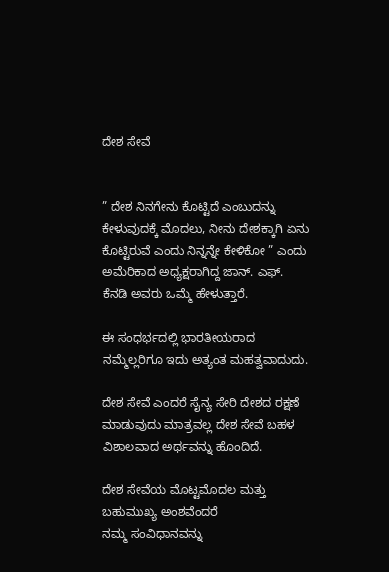ದೇಶ ಸೇವೆ


” ದೇಶ ನಿನಗೇನು ಕೊಟ್ಟಿದೆ ಎಂಬುದನ್ನು ಕೇಳುವುದಕ್ಕೆ ಮೊದಲು, ನೀನು ದೇಶಕ್ಕಾಗಿ ಏನು ಕೊಟ್ಟಿರುವೆ ಎಂದು ನಿನ್ನನ್ನೇ ಕೇಳಿಕೋ ” ಎಂದು ಅಮೆರಿಕಾದ ಅಧ್ಯಕ್ಷರಾಗಿದ್ದ ಜಾನ್. ಎಫ್. ಕೆನಡಿ ಅವರು ಒಮ್ಮೆ ಹೇಳುತ್ತಾರೆ.

ಈ ಸಂಧರ್ಭದಲ್ಲಿ ಭಾರತೀಯರಾದ ನಮ್ಮೆಲ್ಲರಿಗೂ ಇದು ಅತ್ಯಂತ ಮಹತ್ವವಾದುದು.

ದೇಶ ಸೇವೆ ಎಂದರೆ ಸೈನ್ಯ ಸೇರಿ ದೇಶದ ರಕ್ಷಣೆ ಮಾಡುವುದು ಮಾತ್ರವಲ್ಲ ದೇಶ ಸೇವೆ ಬಹಳ ವಿಶಾಲವಾದ ಅರ್ಥವನ್ನು ಹೊಂದಿದೆ.

ದೇಶ ಸೇವೆಯ ಮೊಟ್ಟಮೊದಲ ಮತ್ತು ಬಹುಮುಖ್ಯ ಅಂಶವೆಂದರೆ ನಮ್ಮ ‌ಸಂವಿಧಾನವನ್ನು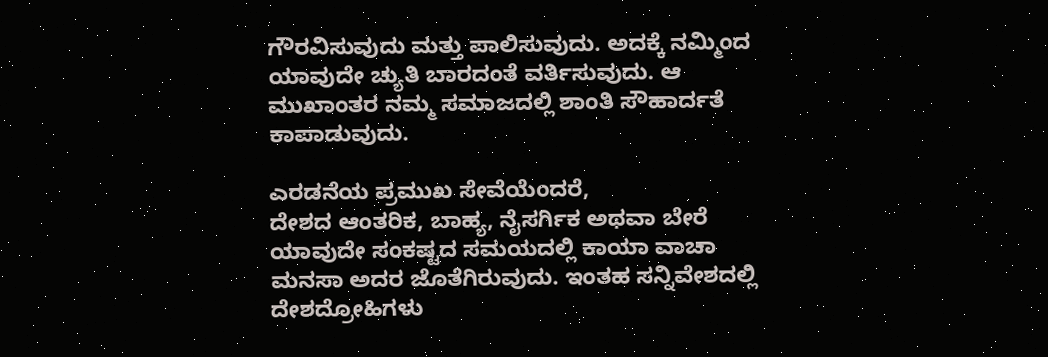ಗೌರವಿಸುವುದು ಮತ್ತು ಪಾಲಿಸುವುದು. ಅದಕ್ಕೆ ನಮ್ಮಿಂದ ಯಾವುದೇ ಚ್ಯುತಿ ಬಾರದಂತೆ ವರ್ತಿಸುವುದು. ಆ ಮುಖಾಂತರ ನಮ್ಮ ಸಮಾಜದಲ್ಲಿ ಶಾಂತಿ ಸೌಹಾರ್ದತೆ ಕಾಪಾಡುವುದು.

ಎರಡನೆಯ ಪ್ರಮುಖ ಸೇವೆಯೆಂದರೆ,
ದೇಶದ ಆಂತರಿಕ, ಬಾಹ್ಯ, ನೈಸರ್ಗಿಕ ಅಥವಾ ಬೇರೆ ಯಾವುದೇ ಸಂಕಷ್ಟದ ಸಮಯದಲ್ಲಿ ಕಾಯಾ ವಾಚಾ ಮನಸಾ ಅದರ ಜೊತೆಗಿರುವುದು. ಇಂತಹ ಸನ್ನಿವೇಶದಲ್ಲಿ ದೇಶದ್ರೋಹಿಗಳು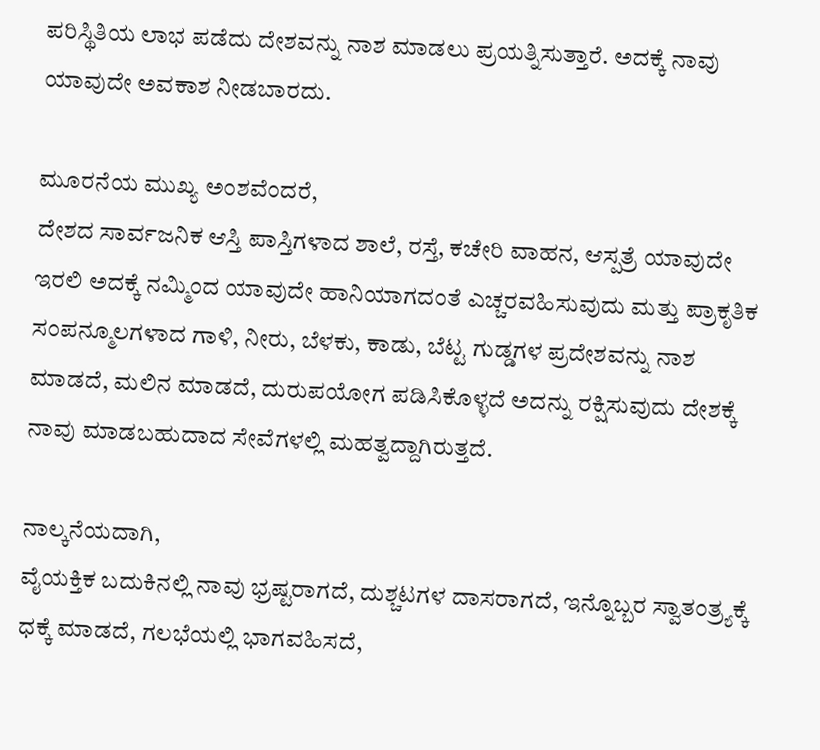ಪರಿಸ್ಥಿತಿಯ ಲಾಭ ಪಡೆದು ದೇಶವನ್ನು ನಾಶ ಮಾಡಲು ಪ್ರಯತ್ನಿಸುತ್ತಾರೆ. ಅದಕ್ಕೆ ನಾವು ಯಾವುದೇ ಅವಕಾಶ ನೀಡಬಾರದು.

ಮೂರನೆಯ ಮುಖ್ಯ ಅಂಶವೆಂದರೆ,
ದೇಶದ ಸಾರ್ವಜನಿಕ ಆಸ್ತಿ ಪಾಸ್ತಿಗಳಾದ ಶಾಲೆ, ರಸ್ತೆ, ಕಚೇರಿ ವಾಹನ, ಆಸ್ಪತ್ರೆ ಯಾವುದೇ ಇರಲಿ ಅದಕ್ಕೆ ನಮ್ಮಿಂದ ಯಾವುದೇ ಹಾನಿಯಾಗದಂತೆ ಎಚ್ಚರವಹಿಸುವುದು ಮತ್ತು ಪ್ರಾಕೃತಿಕ ಸಂಪನ್ಮೂಲಗಳಾದ ಗಾಳಿ, ನೀರು, ಬೆಳಕು, ಕಾಡು, ಬೆಟ್ಟ ಗುಡ್ಡಗಳ ಪ್ರದೇಶವನ್ನು ನಾಶ ಮಾಡದೆ, ಮಲಿನ ಮಾಡದೆ, ದುರುಪಯೋಗ ಪಡಿಸಿಕೊಳ್ಳದೆ ಅದನ್ನು ರಕ್ಷಿಸುವುದು ದೇಶಕ್ಕೆ ನಾವು ಮಾಡಬಹುದಾದ ಸೇವೆಗಳಲ್ಲಿ ಮಹತ್ವದ್ದಾಗಿರುತ್ತದೆ.

ನಾಲ್ಕನೆಯದಾಗಿ,
ವೈಯಕ್ತಿಕ ಬದುಕಿನಲ್ಲಿ ನಾವು ಭ್ರಷ್ಟರಾಗದೆ, ದುಶ್ಚಟಗಳ ದಾಸರಾಗದೆ, ಇನ್ನೊಬ್ಬರ ಸ್ವಾತಂತ್ರ್ಯಕ್ಕೆ ಧಕ್ಕೆ ಮಾಡದೆ, ಗಲಭೆಯಲ್ಲಿ ಭಾಗವಹಿಸದೆ,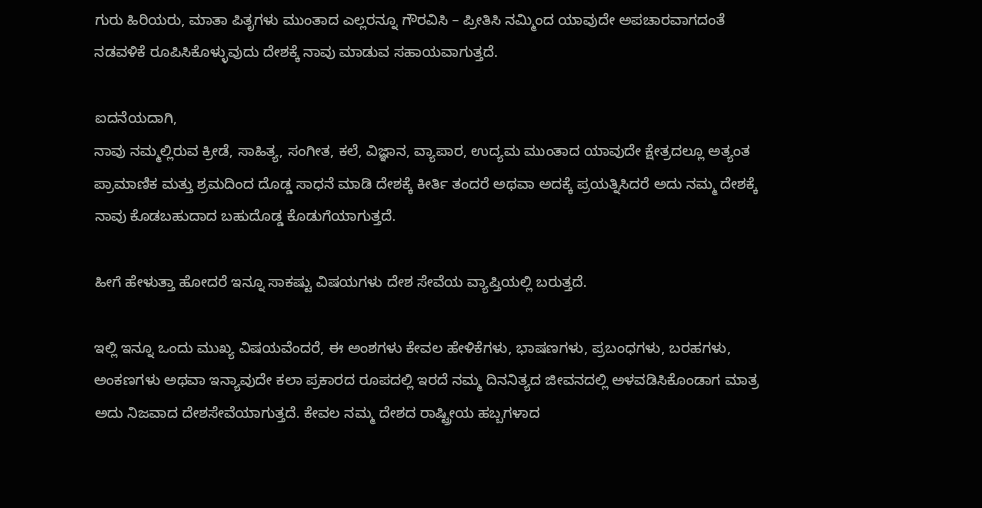ಗುರು ಹಿರಿಯರು, ಮಾತಾ ಪಿತೃಗಳು ಮುಂತಾದ ಎಲ್ಲರನ್ನೂ ಗೌರವಿಸಿ – ಪ್ರೀತಿಸಿ ನಮ್ಮಿಂದ ಯಾವುದೇ ಅಪಚಾರವಾಗದಂತೆ ನಡವಳಿಕೆ ರೂಪಿಸಿಕೊಳ್ಳುವುದು ದೇಶಕ್ಕೆ ನಾವು ಮಾಡುವ ಸಹಾಯವಾಗುತ್ತದೆ.

ಐದನೆಯದಾಗಿ,
ನಾವು ನಮ್ಮಲ್ಲಿರುವ ಕ್ರೀಡೆ, ಸಾಹಿತ್ಯ, ಸಂಗೀತ, ಕಲೆ, ವಿಜ್ಞಾನ, ವ್ಯಾಪಾರ, ಉದ್ಯಮ ಮುಂತಾದ ಯಾವುದೇ ಕ್ಷೇತ್ರದಲ್ಲೂ ಅತ್ಯಂತ ಪ್ರಾಮಾಣಿಕ ಮತ್ತು ಶ್ರಮದಿಂದ ದೊಡ್ಡ ಸಾಧನೆ ಮಾಡಿ ದೇಶಕ್ಕೆ ಕೀರ್ತಿ ತಂದರೆ ಅಥವಾ ಅದಕ್ಕೆ ಪ್ರಯತ್ನಿಸಿದರೆ ಅದು ನಮ್ಮ ದೇಶಕ್ಕೆ ನಾವು ಕೊಡಬಹುದಾದ ಬಹುದೊಡ್ಡ ಕೊಡುಗೆಯಾಗುತ್ತದೆ.

ಹೀಗೆ ಹೇಳುತ್ತಾ ಹೋದರೆ ಇನ್ನೂ ಸಾಕಷ್ಟು ವಿಷಯಗಳು ದೇಶ ಸೇವೆಯ ವ್ಯಾಪ್ತಿಯಲ್ಲಿ ಬರುತ್ತದೆ.

ಇಲ್ಲಿ ಇನ್ನೂ ಒಂದು ಮುಖ್ಯ ವಿಷಯವೆಂದರೆ, ಈ ಅಂಶಗಳು ಕೇವಲ ಹೇಳಿಕೆಗಳು, ಭಾಷಣಗಳು, ಪ್ರಬಂಧಗಳು, ಬರಹಗಳು, ಅಂಕಣಗಳು ಅಥವಾ ಇನ್ಯಾವುದೇ ಕಲಾ ಪ್ರಕಾರದ ರೂಪದಲ್ಲಿ ಇರದೆ ನಮ್ಮ ದಿನನಿತ್ಯದ ಜೀವನದಲ್ಲಿ ಅಳವಡಿಸಿಕೊಂಡಾಗ ಮಾತ್ರ ಅದು ನಿಜವಾದ ‌ದೇಶಸೇವೆಯಾಗುತ್ತದೆ. ಕೇವಲ ನಮ್ಮ ದೇಶದ ರಾಷ್ಟ್ರೀಯ ಹಬ್ಬಗಳಾದ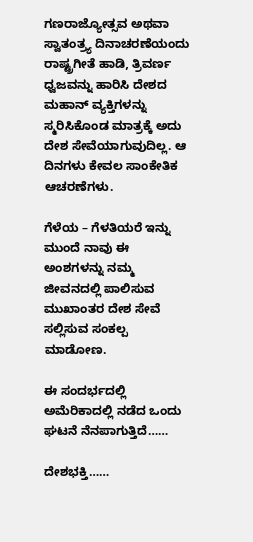ಗಣರಾಜ್ಯೋತ್ಸವ ಅಥವಾ ಸ್ವಾತಂತ್ರ್ಯ ದಿನಾಚರಣೆಯಂದು ರಾಷ್ಟ್ರಗೀತೆ ಹಾಡಿ, ತ್ರಿವರ್ಣ ಧ್ವಜವನ್ನು ಹಾರಿಸಿ ದೇಶದ ಮಹಾನ್ ವ್ಯಕ್ತಿಗಳನ್ನು ಸ್ಮರಿಸಿಕೊಂಡ ಮಾತ್ರಕ್ಕೆ ಅದು ದೇಶ ಸೇವೆಯಾಗುವುದಿಲ್ಲ. ಆ ದಿನಗಳು ಕೇವಲ ಸಾಂಕೇತಿಕ ಆಚರಣೆಗಳು.

ಗೆಳೆಯ – ಗೆಳತಿಯರೆ ಇನ್ನು ಮುಂದೆ ನಾವು ಈ ಅಂಶಗಳನ್ನು ನಮ್ಮ ಜೀವನದಲ್ಲಿ ಪಾಲಿಸುವ ಮುಖಾಂತರ ದೇಶ ಸೇವೆ ಸಲ್ಲಿಸುವ ಸಂಕಲ್ಪ ಮಾಡೋಣ.

ಈ ಸಂದರ್ಭದಲ್ಲಿ ಅಮೆರಿಕಾದಲ್ಲಿ ನಡೆದ ಒಂದು ಘಟನೆ ನೆನಪಾಗುತ್ತಿದೆ……

ದೇಶಭಕ್ತಿ……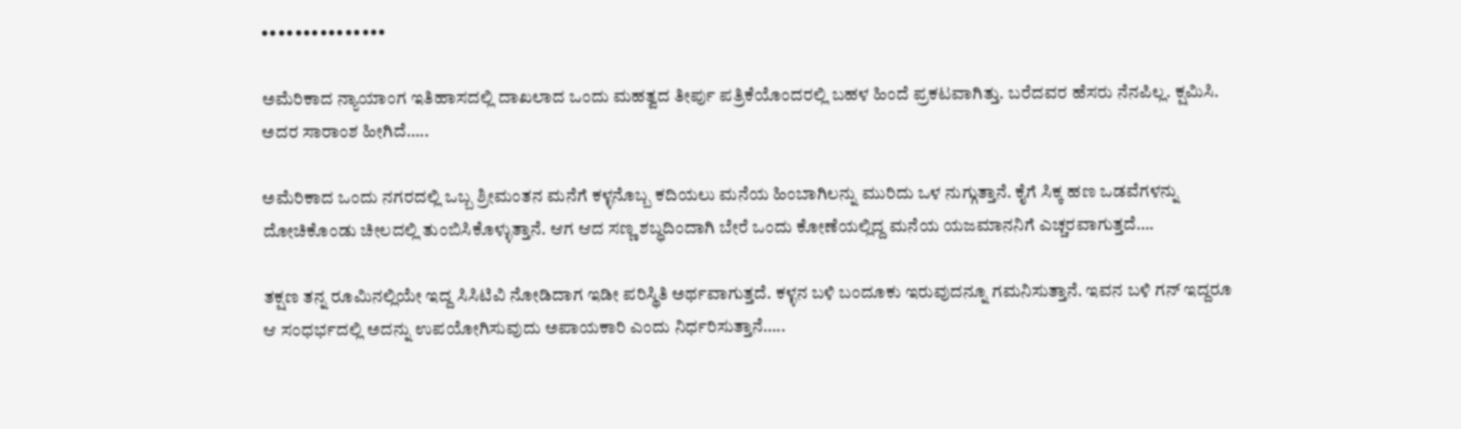•••••••••••••••

ಅಮೆರಿಕಾದ ನ್ಯಾಯಾಂಗ ಇತಿಹಾಸದಲ್ಲಿ ದಾಖಲಾದ ಒಂದು ಮಹತ್ವದ ತೀರ್ಪು ಪತ್ರಿಕೆಯೊಂದರಲ್ಲಿ ಬಹಳ ಹಿಂದೆ ಪ್ರಕಟವಾಗಿತ್ತು. ಬರೆದವರ ಹೆಸರು ನೆನಪಿಲ್ಲ. ಕ್ಷಮಿಸಿ. ಅದರ ಸಾರಾಂಶ ಹೀಗಿದೆ…..

ಅಮೆರಿಕಾದ ಒಂದು ನಗರದಲ್ಲಿ ಒಬ್ಬ ಶ್ರೀಮಂತನ ಮನೆಗೆ ಕಳ್ಳನೊಬ್ಬ ಕದಿಯಲು ಮನೆಯ ಹಿಂಬಾಗಿಲನ್ನು ಮುರಿದು ಒಳ ನುಗ್ಗುತ್ತಾನೆ. ಕೈಗೆ ಸಿಕ್ಕ ಹಣ ಒಡವೆಗಳನ್ನು ದೋಚಿಕೊಂಡು ಚೀಲದಲ್ಲಿ ತುಂಬಿಸಿಕೊಳ್ಳುತ್ತಾನೆ. ಆಗ ಆದ ಸಣ್ಣ ಶಬ್ಧದಿಂದಾಗಿ ಬೇರೆ ಒಂದು ಕೋಣೆಯಲ್ಲಿದ್ದ ಮನೆಯ ಯಜಮಾನನಿಗೆ ಎಚ್ಚರವಾಗುತ್ತದೆ….

ತಕ್ಷಣ ತನ್ನ ರೂಮಿನಲ್ಲಿಯೇ ಇದ್ದ ಸಿಸಿಟಿವಿ ನೋಡಿದಾಗ ಇಡೀ ಪರಿಸ್ಥಿತಿ ಅರ್ಥವಾಗುತ್ತದೆ. ಕಳ್ಳನ ಬಳಿ ಬಂದೂಕು ಇರುವುದನ್ನೂ ಗಮನಿಸುತ್ತಾನೆ. ಇವನ ಬಳಿ ಗನ್ ಇದ್ದರೂ ಆ ಸಂಧರ್ಭದಲ್ಲಿ ಅದನ್ನು ಉಪಯೋಗಿಸುವುದು ಅಪಾಯಕಾರಿ ಎಂದು ನಿರ್ಧರಿಸುತ್ತಾನೆ…..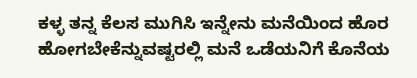ಕಳ್ಳ ತನ್ನ ಕೆಲಸ ಮುಗಿಸಿ ಇನ್ನೇನು ಮನೆಯಿಂದ ಹೊರ ಹೋಗಬೇಕೆನ್ನುವಷ್ಟರಲ್ಲಿ ಮನೆ ಒಡೆಯನಿಗೆ ಕೊನೆಯ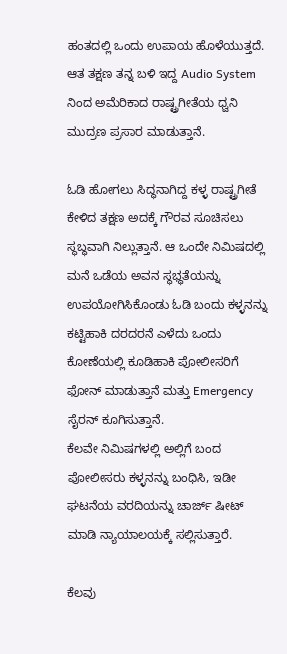ಹಂತದಲ್ಲಿ ಒಂದು ಉಪಾಯ ಹೊಳೆಯುತ್ತದೆ. ಆತ ತಕ್ಷಣ ತನ್ನ ಬಳಿ ಇದ್ದ Audio System ನಿಂದ ಅಮೆರಿಕಾದ ರಾಷ್ಟ್ರಗೀತೆಯ ಧ್ವನಿ ಮುದ್ರಣ ಪ್ರಸಾರ ಮಾಡುತ್ತಾನೆ.

ಓಡಿ ಹೋಗಲು ಸಿದ್ಧನಾಗಿದ್ದ ಕಳ್ಳ ರಾಷ್ಟ್ರಗೀತೆ ಕೇಳಿದ ತಕ್ಷಣ ಅದಕ್ಕೆ ಗೌರವ ಸೂಚಿಸಲು ಸ್ಥಬ್ಧವಾಗಿ ನಿಲ್ಲುತ್ತಾನೆ. ಆ ಒಂದೇ ನಿಮಿಷದಲ್ಲಿ ಮನೆ ಒಡೆಯ ಅವನ ಸ್ಥಭ್ಧತೆಯನ್ನು ಉಪಯೋಗಿಸಿಕೊಂಡು ಓಡಿ ಬಂದು ಕಳ್ಳನನ್ನು ಕಟ್ಟಿಹಾಕಿ ದರದರನೆ ಎಳೆದು ಒಂದು ಕೋಣೆಯಲ್ಲಿ ಕೂಡಿಹಾಕಿ ಪೋಲೀಸರಿಗೆ ಫೋನ್ ಮಾಡುತ್ತಾನೆ ಮತ್ತು Emergency ಸೈರನ್ ಕೂಗಿಸುತ್ತಾನೆ.
ಕೆಲವೇ ನಿಮಿಷಗಳಲ್ಲಿ ಅಲ್ಲಿಗೆ ಬಂದ ಪೋಲೀಸರು ಕಳ್ಳನನ್ನು ಬಂಧಿಸಿ, ಇಡೀ ಘಟನೆಯ ವರದಿಯನ್ನು ಚಾರ್ಜ್ ಷೀಟ್ ಮಾಡಿ ನ್ಯಾಯಾಲಯಕ್ಕೆ ಸಲ್ಲಿಸುತ್ತಾರೆ.

ಕೆಲವು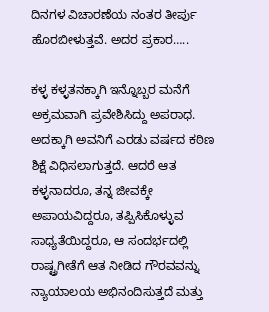ದಿನಗಳ ವಿಚಾರಣೆಯ ನಂತರ ತೀರ್ಪು ಹೊರಬೀಳುತ್ತವೆ. ಅದರ ಪ್ರಕಾರ…..

ಕಳ್ಳ ಕಳ್ಳತನಕ್ಕಾಗಿ ಇನ್ನೊಬ್ಬರ ಮನೆಗೆ ಅಕ್ರಮವಾಗಿ ಪ್ರವೇಶಿಸಿದ್ದು ಅಪರಾಧ. ಅದಕ್ಕಾಗಿ ಅವನಿಗೆ ಎರಡು ವರ್ಷದ ಕಠಿಣ ಶಿಕ್ಷೆ ವಿಧಿಸಲಾಗುತ್ತದೆ. ಆದರೆ ಆತ ಕಳ್ಳನಾದರೂ, ತನ್ನ ಜೀವಕ್ಕೇ ಅಪಾಯವಿದ್ದರೂ, ತಪ್ಪಿಸಿಕೊಳ್ಳುವ ಸಾಧ್ಯತೆಯಿದ್ದರೂ, ಆ ಸಂದರ್ಭದಲ್ಲಿ ರಾಷ್ಟ್ರಗೀತೆಗೆ ಆತ ನೀಡಿದ ಗೌರವವನ್ನು ನ್ಯಾಯಾಲಯ ಅಭಿನಂದಿಸುತ್ತದೆ ಮತ್ತು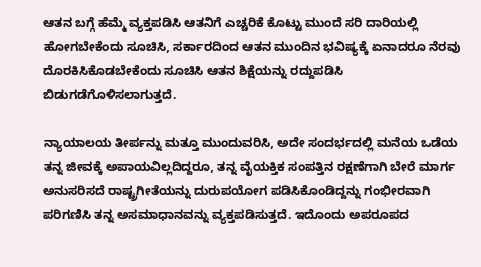ಆತನ ಬಗ್ಗೆ ಹೆಮ್ಮೆ ವ್ಯಕ್ತಪಡಿಸಿ ಆತನಿಗೆ ಎಚ್ಚರಿಕೆ ಕೊಟ್ಟು ಮುಂದೆ ಸರಿ ದಾರಿಯಲ್ಲಿ ಹೋಗಬೇಕೆಂದು ಸೂಚಿಸಿ, ಸರ್ಕಾರದಿಂದ ಆತನ ಮುಂದಿನ ಭವಿಷ್ಯಕ್ಕೆ ಏನಾದರೂ ನೆರವು ದೊರಕಿಸಿಕೊಡಬೇಕೆಂದು ಸೂಚಿಸಿ ಆತನ ಶಿಕ್ಷೆಯನ್ನು ರದ್ದುಪಡಿಸಿ ಬಿಡುಗಡೆಗೊಳಿಸಲಾಗುತ್ತದೆ.

ನ್ಯಾಯಾಲಯ ತೀರ್ಪನ್ನು ಮತ್ತೂ ಮುಂದುವರಿಸಿ, ಅದೇ ಸಂದರ್ಭದಲ್ಲಿ ಮನೆಯ ಒಡೆಯ ತನ್ನ ಜೀವಕ್ಕೆ ಅಪಾಯವಿಲ್ಲದಿದ್ದರೂ, ತನ್ನ ವೈಯಕ್ತಿಕ ಸಂಪತ್ತಿನ ರಕ್ಷಣೆಗಾಗಿ ಬೇರೆ ಮಾರ್ಗ ಅನುಸರಿಸದೆ ರಾಷ್ಟ್ರಗೀತೆಯನ್ನು ದುರುಪಯೋಗ ಪಡಿಸಿಕೊಂಡಿದ್ದನ್ನು ಗಂಭೀರವಾಗಿ ಪರಿಗಣಿಸಿ ತನ್ನ ಅಸಮಾಧಾನವನ್ನು ವ್ಯಕ್ತಪಡಿಸುತ್ತದೆ. ಇದೊಂದು ಅಪರೂಪದ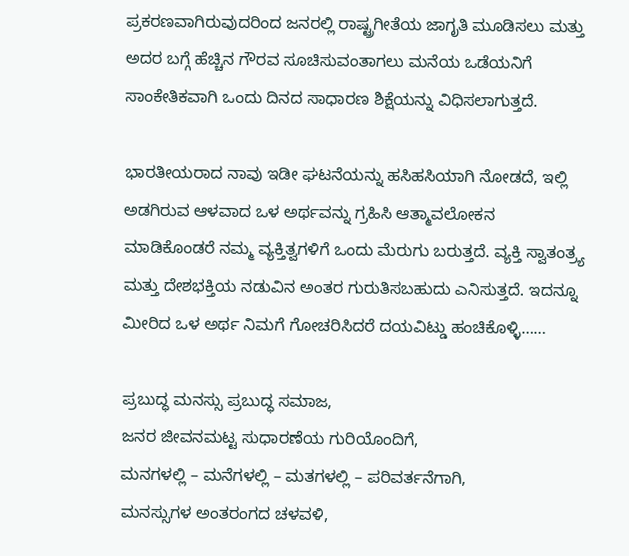ಪ್ರಕರಣವಾಗಿರುವುದರಿಂದ ಜನರಲ್ಲಿ ರಾಷ್ಟ್ರಗೀತೆಯ ಜಾಗೃತಿ ಮೂಡಿಸಲು ಮತ್ತು ಅದರ ಬಗ್ಗೆ ಹೆಚ್ಚಿನ ಗೌರವ ಸೂಚಿಸುವಂತಾಗಲು ಮನೆಯ ಒಡೆಯನಿಗೆ ಸಾಂಕೇತಿಕವಾಗಿ ಒಂದು ದಿನದ ಸಾಧಾರಣ ಶಿಕ್ಷೆಯನ್ನು ವಿಧಿಸಲಾಗುತ್ತದೆ.

ಭಾರತೀಯರಾದ ನಾವು ಇಡೀ ಘಟನೆಯನ್ನು ಹಸಿಹಸಿಯಾಗಿ ನೋಡದೆ, ಇಲ್ಲಿ ಅಡಗಿರುವ ಆಳವಾದ ಒಳ ಅರ್ಥವನ್ನು ಗ್ರಹಿಸಿ ಆತ್ಮಾವಲೋಕನ ಮಾಡಿಕೊಂಡರೆ ನಮ್ಮ ವ್ಯಕ್ತಿತ್ವಗಳಿಗೆ ಒಂದು ಮೆರುಗು ಬರುತ್ತದೆ. ವ್ಯಕ್ತಿ ಸ್ವಾತಂತ್ರ್ಯ ಮತ್ತು ದೇಶಭಕ್ತಿಯ ನಡುವಿನ ಅಂತರ ಗುರುತಿಸಬಹುದು ಎನಿಸುತ್ತದೆ. ಇದನ್ನೂ ಮೀರಿದ ಒಳ ಅರ್ಥ ನಿಮಗೆ ಗೋಚರಿಸಿದರೆ ದಯವಿಟ್ಡು ಹಂಚಿಕೊಳ್ಳಿ……

ಪ್ರಬುದ್ಧ ಮನಸ್ಸು ಪ್ರಬುದ್ಧ ಸಮಾಜ,
ಜನರ ಜೀವನಮಟ್ಟ ಸುಧಾರಣೆಯ ಗುರಿಯೊಂದಿಗೆ,
ಮನಗಳಲ್ಲಿ – ಮನೆಗಳಲ್ಲಿ – ಮತಗಳಲ್ಲಿ – ಪರಿವರ್ತನೆಗಾಗಿ,
ಮನಸ್ಸುಗಳ ಅಂತರಂಗದ ಚಳವಳಿ,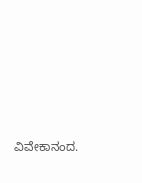ವಿವೇಕಾನಂದ.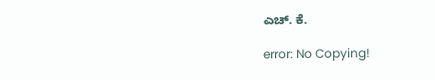ಎಚ್. ಕೆ.

error: No Copying!